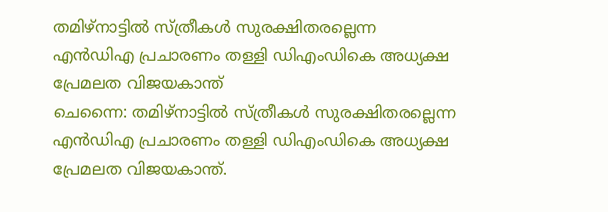തമിഴ്നാട്ടിൽ സ്ത്രീകൾ സുരക്ഷിതരല്ലെന്ന എൻഡിഎ പ്രചാരണം തള്ളി ഡിഎംഡികെ അധ്യക്ഷ പ്രേമലത വിജയകാന്ത്
ചെന്നൈ: തമിഴ്നാട്ടിൽ സ്ത്രീകൾ സുരക്ഷിതരല്ലെന്ന എൻഡിഎ പ്രചാരണം തള്ളി ഡിഎംഡികെ അധ്യക്ഷ പ്രേമലത വിജയകാന്ത്.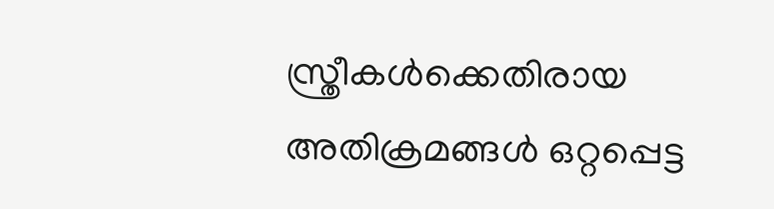സ്ത്രീകൾക്കെതിരായ അതിക്രമങ്ങൾ ഒറ്റപ്പെട്ട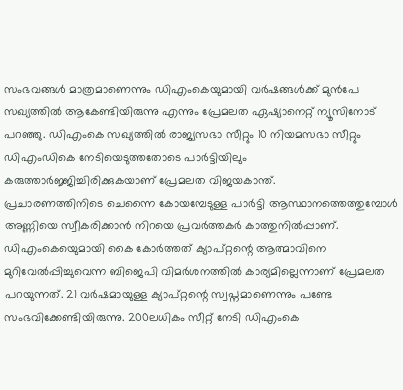സംഭവങ്ങൾ മാത്രമാണെന്നും ഡിഎംകെയുമായി വർഷങ്ങൾക്ക് മുൻപേ സഖ്യത്തിൽ ആകേണ്ടിയിരുന്നു എന്നും പ്രേമലത ഏഷ്യാനെറ്റ് ന്യൂസിനോട് പറഞ്ഞു. ഡിഎംകെ സഖ്യത്തിൽ രാജ്യസഭാ സീറ്റും 10 നിയമസഭാ സീറ്റും ഡിഎംഡികെ നേടിയെടുത്തതോടെ പാർട്ടിയിലും കരുത്താർജ്ജിച്ചിരിക്കുകയാണ് പ്രേമലത വിജയകാന്ത്.
പ്രചാരണത്തിനിടെ ചെന്നൈ കോയമ്പേടുള്ള പാർട്ടി ആസ്ഥാനത്തെത്തുമ്പോൾ അണ്ണിയെ സ്വീകരിക്കാൻ നിറയെ പ്രവർത്തകർ കാത്തുനിൽപ്പാണ്. ഡിഎംകെയെുമായി കൈ കോർത്തത് ക്യാപ്റ്റന്റെ ആത്മാവിനെ മുറിവേൽപ്പിച്ചുവെന്ന ബിജെപി വിമർശനത്തിൽ കാര്യമില്ലെന്നാണ് പ്രേമലത പറയുന്നത്. 21 വർഷമായുള്ള ക്യാപ്റ്റന്റെ സ്വപ്നമാണെന്നും പണ്ടേ സംഭവിക്കേണ്ടിയിരുന്നു. 200ലധികം സീറ്റ് നേടി ഡിഎംകെ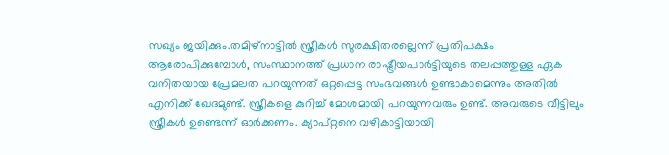സഖ്യം ജയിക്കും.തമിഴ്നാട്ടിൽ സ്ത്രീകൾ സുരക്ഷിതരല്ലെന്ന് പ്രതിപക്ഷം ആരോപിക്കുമ്പോൾ, സംസ്ഥാനത്ത് പ്രധാന രാഷ്ട്രീയപാർട്ടിയുടെ തലപ്പത്തുള്ള ഏക വനിതയായ പ്രേമലത പറയുന്നത് ഒറ്റപ്പെട്ട സംഭവങ്ങൾ ഉണ്ടാകാമെന്നും അതിൽ എനിക്ക് ഖേദമുണ്ട്. സ്ത്രീകളെ കുറിച്ച് മോശമായി പറയുന്നവരും ഉണ്ട്. അവരുടെ വീട്ടിലും സ്ത്രീകൾ ഉണ്ടെന്ന് ഓർക്കണം. ക്യാപ്റ്റനെ വഴികാട്ടിയായി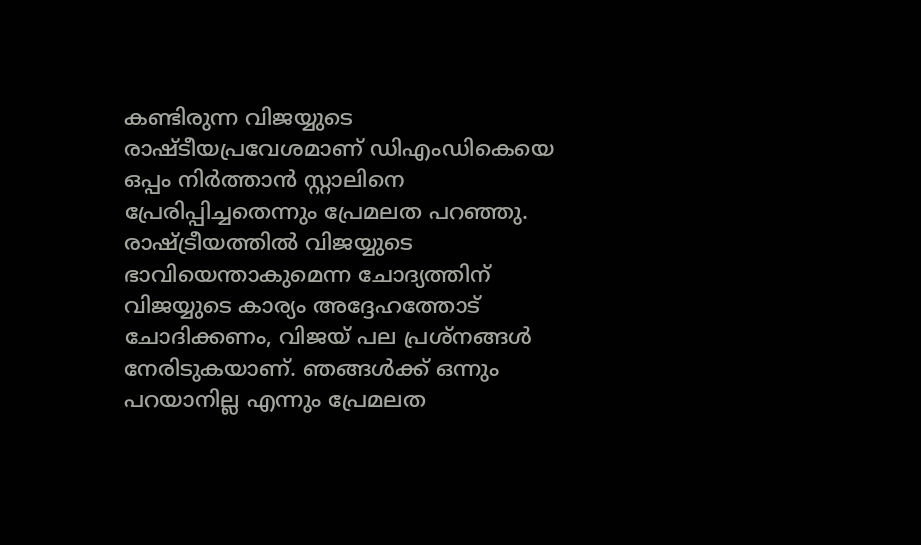കണ്ടിരുന്ന വിജയ്യുടെ രാഷ്ടീയപ്രവേശമാണ് ഡിഎംഡികെയെ ഒപ്പം നിർത്താൻ സ്റ്റാലിനെ പ്രേരിപ്പിച്ചതെന്നും പ്രേമലത പറഞ്ഞു. രാഷ്ട്രീയത്തിൽ വിജയ്യുടെ ഭാവിയെന്താകുമെന്ന ചോദ്യത്തിന് വിജയ്യുടെ കാര്യം അദ്ദേഹത്തോട് ചോദിക്കണം, വിജയ് പല പ്രശ്നങ്ങൾ നേരിടുകയാണ്. ഞങ്ങൾക്ക് ഒന്നും പറയാനില്ല എന്നും പ്രേമലത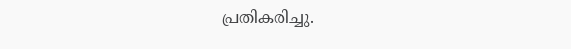പ്രതികരിച്ചു.